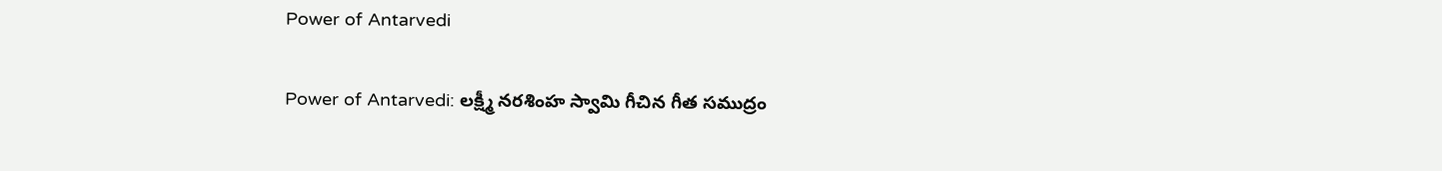Power of Antarvedi

Power of Antarvedi: లక్ష్మీ నరశింహ స్వామి గీచిన గీత సముద్రం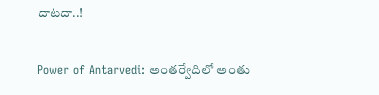దాటదా..!

Power of Antarvedi: అంతర్వేదిలో అంతు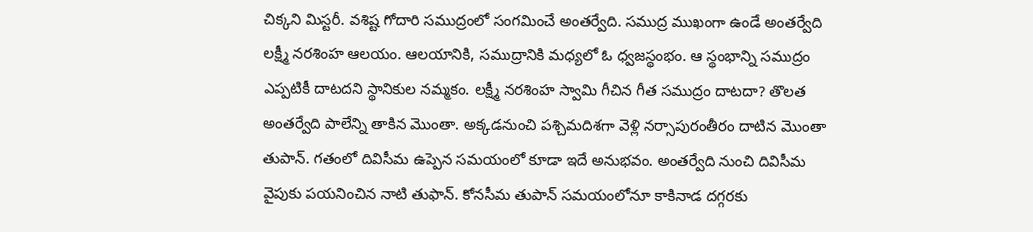చిక్కని మిస్టరీ. వశిష్ట గోదారి సముద్రంలో సంగమించే అంతర్వేది. సముద్ర ముఖంగా ఉండే అంతర్వేది లక్ష్మీ నరశింహ ఆలయం. ఆలయానికి, సముద్రానికి మధ్యలో ఓ ధ్వజస్థంభం. ఆ స్థంభాన్ని సముద్రం ఎప్పటికీ దాటదని స్థానికుల నమ్మకం. లక్ష్మీ నరశింహ స్వామి గీచిన గీత సముద్రం దాటదా? తొలత అంతర్వేది పాలేన్ని తాకిన మొంతా. అక్కడనుంచి పశ్చిమదిశగా వెళ్లి నర్సాపురంతీరం దాటిన మొంతా తుపాన్‌. గతంలో దివిసీమ ఉప్పెన సమయంలో కూడా ఇదే అనుభవం. అంతర్వేది నుంచి దివిసీమ వైపుకు పయనించిన నాటి తుఫాన్. కోనసీమ తుపాన్‌ సమయంలోనూ కాకినాడ దగ్గరకు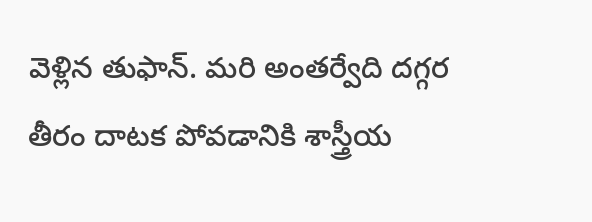వెళ్లిన తుఫాన్‌. మరి అంతర్వేది దగ్గర తీరం దాటక పోవడానికి శాస్త్రీయ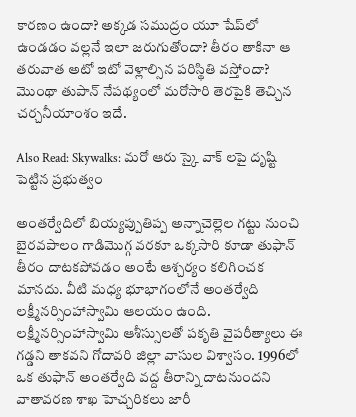కారణం ఉందా? అక్కడ సముద్రం యూ షేప్‌లో ఉండడం వల్లనే ఇలా జరుగుతోందా? తీరం తాకినా ఆ తరువాత అటో ఇటో వెళ్లాల్సిన పరిస్థితి వస్తోందా? మొంథా తుపాన్‌ నేపథ్యంలో మరోసారి తెరపైకి తెచ్చిన చర్చనీయాంశం ఇదే.

Also Read: Skywalks: మరో ఆరు స్కై వాక్ లపై దృష్టి పెట్టిన ప్రభుత్వం

అంతర్వేదిలో బియ్యప్పుతిప్ప అన్నాచెల్లెల గట్టు నుంచి బైరవపాలం గాడిమొగ్గ వరకూ ఒక్కసారి కూడా తుఫాన్‌ తీరం దాటకపోవడం అంటే ఆశ్చర్యం కలిగించక మానదు. వీటి మధ్య భూభాగంలోనే అంతర్వేది లక్ష్మీనర్సింహాస్వామి ఆలయం ఉంది. లక్ష్మీనర్సింహాస్వామి ఆశీస్సులతో పకృతి వైపరీత్యాలు ఈ గడ్డని తాకవని గోదావరి జిల్లా వాసుల విశ్వాసం. 1996లో ఒక తుఫాన్ అంతర్వేది వద్ద తీరాన్ని దాటనుందని వాతావరణ శాఖ హెచ్చరికలు జారీ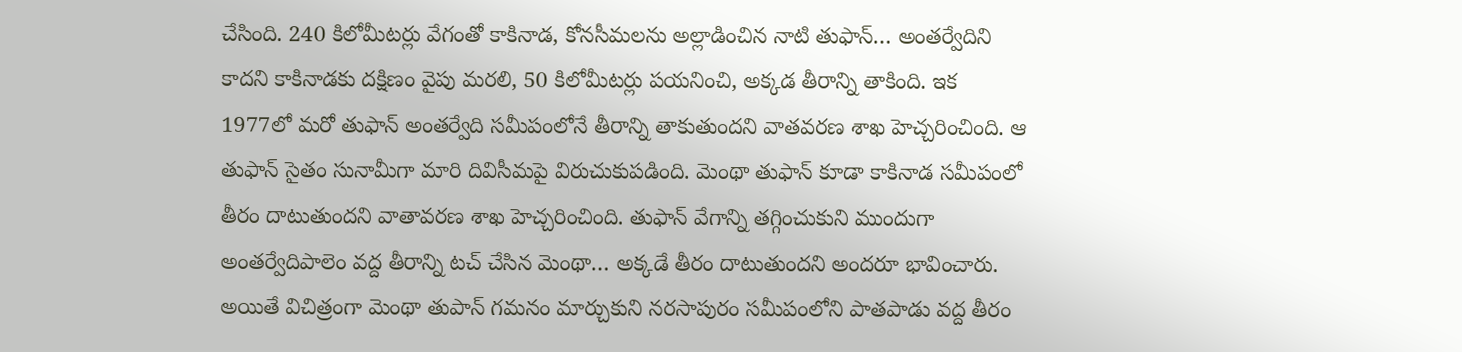చేసింది. 240 కిలోమీటర్లు వేగంతో కాకినాడ, కోనసీమలను అల్లాడించిన నాటి తుఫాన్… అంతర్వేదిని కాదని కాకినాడకు దక్షిణం వైపు మరలి, 50 కిలోమీటర్లు పయనించి, అక్కడ తీరాన్ని తాకింది. ఇక 1977లో మరో తుఫాన్ అంతర్వేది సమీపంలోనే తీరాన్ని తాకుతుందని వాతవరణ శాఖ హెచ్చరించింది. ఆ తుఫాన్ సైతం సునామీగా మారి దివిసీమపై విరుచుకుపడింది. మెంథా తుఫాన్ కూడా కాకినాడ సమీపంలో తీరం దాటుతుందని వాతావరణ శాఖ హెచ్చరించింది. తుఫాన్ వేగాన్ని తగ్గించుకుని ముందుగా అంతర్వేదిపాలెం వద్ద తీరాన్ని టచ్ చేసిన మెంథా… అక్కడే తీరం దాటుతుందని అందరూ భావించారు. అయితే విచిత్రంగా మెంథా తుపాన్‌ గమనం మార్చుకుని నరసాపురం సమీపంలోని పాతపాడు వద్ద తీరం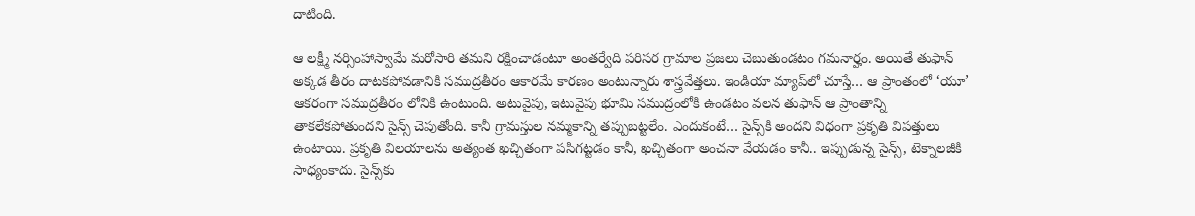దాటింది.

ఆ లక్ష్మీ నర్సింహాస్వామే మరోసారి తమని రక్షించాడంటూ అంతర్వేది పరిసర గ్రామాల ప్రజలు చెబుతుండటం గమనార్హం. అయితే తుఫాన్ అక్కడ తీరం దాటకపోవడానికి సముద్రతీరం ఆకారమే కారణం అంటున్నారు శాస్త్రవేత్తలు. ఇండియా మ్యాప్‌లో చూస్తే… ఆ ప్రాంతంలో ‘యూ’ ఆకరంగా సముద్రతీరం లోనికి ఉంటుంది. అటువైపు, ఇటువైపు భూమి సముద్రంలోకి ఉండటం వలన తుఫాన్ ఆ ప్రాంతాన్ని తాకలేకపోతుందని సైన్స్ చెపుతోంది. కానీ గ్రామస్తుల నమ్మకాన్ని తప్పుబట్టలేం. ఎందుకంటే… సైన్స్‌కి అందని విధంగా ప్రకృతి విపత్తులు ఉంటాయి. ప్రకృతి విలయాలను అత్యంత ఖచ్చితంగా పసిగట్టడం కానీ, ఖచ్చితంగా అంచనా వేయడం కానీ.. ఇప్పుడున్న సైన్స్‌, టెక్నాలజీకి సాధ్యంకాదు. సైన్స్‌కు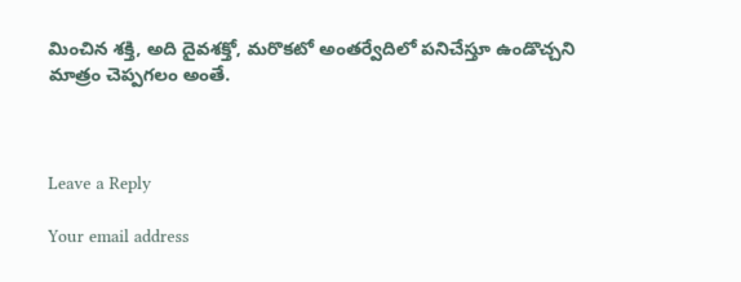మించిన శక్తి, అది దైవశక్తో, మరొకటో అంతర్వేదిలో పనిచేస్తూ ఉండొచ్చని మాత్రం చెప్పగలం అంతే.



Leave a Reply

Your email address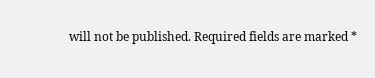will not be published. Required fields are marked *